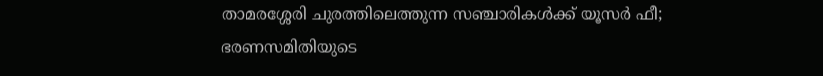താമരശ്ശേരി ചുരത്തിലെത്തുന്ന സഞ്ചാരികള്‍ക്ക് യൂസര്‍ ഫീ; ഭരണസമിതിയുടെ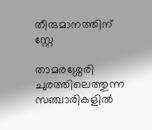തീരുമാനത്തിന് സ്റ്റേ

താമരശ്ശേരി ചുരത്തിലെത്തുന്ന സഞ്ചാരികളില്‍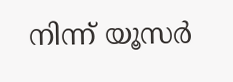നിന്ന് യൂസര്‍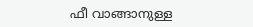ഫീ വാങ്ങാനുള്ള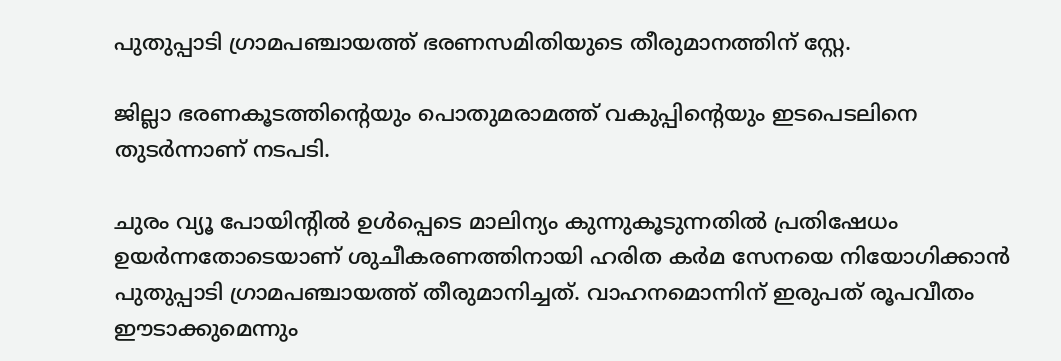പുതുപ്പാടി ഗ്രാമപഞ്ചായത്ത് ഭരണസമിതിയുടെ തീരുമാനത്തിന് സ്റ്റേ.

ജില്ലാ ഭരണകൂടത്തിന്റെയും പൊതുമരാമത്ത് വകുപ്പിന്റെയും ഇടപെടലിനെ തുടര്‍ന്നാണ് നടപടി.

ചുരം വ്യൂ പോയിന്റില്‍ ഉള്‍പ്പെടെ മാലിന്യം കുന്നുകൂടുന്നതില്‍ പ്രതിഷേധം ഉയര്‍ന്നതോടെയാണ് ശുചീകരണത്തിനായി ഹരിത കര്‍മ സേനയെ നിയോഗിക്കാന്‍ പുതുപ്പാടി ഗ്രാമപഞ്ചായത്ത് തീരുമാനിച്ചത്. വാഹനമൊന്നിന് ഇരുപത് രൂപവീതം ഈടാക്കുമെന്നും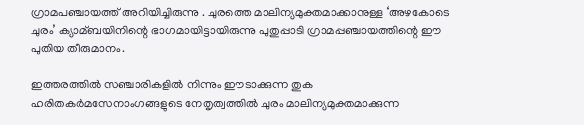ഗ്രാമപഞ്ചായത്ത് അറിയിച്ചിരുന്നു . ചുരത്തെ മാലിന്യമുക്തമാക്കാനുള്ള ‘അഴകോടെ ചുരം’ ക്യാമ്ബയിനിന്റെ ഭാഗമായിട്ടായിരുന്നു പുതുപ്പാടി ഗ്രാമപ്പഞ്ചായത്തിന്റെ ഈ പുതിയ തീരുമാനം.

ഇത്തരത്തില്‍ സഞ്ചാരികളില്‍ നിന്നും ഈടാക്കുന്ന തുക ഹരിതകര്‍മസേനാംഗങ്ങളുടെ നേതൃത്വത്തില്‍ ചുരം മാലിന്യമുക്തമാക്കുന്ന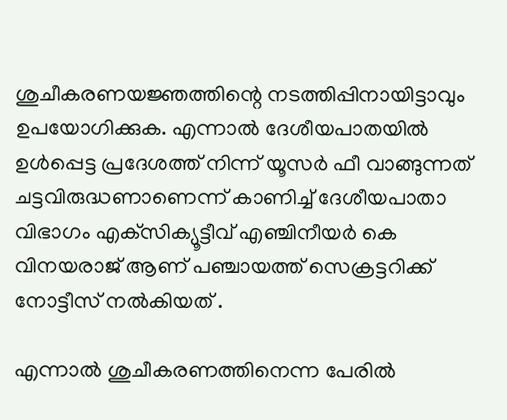ശുചീകരണയജ്ഞത്തിന്റെ നടത്തിപ്പിനായിട്ടാവും ഉപയോഗിക്കുക. എന്നാല്‍ ദേശീയപാതയില്‍ ഉള്‍പ്പെട്ട പ്രദേശത്ത് നിന്ന് യൂസര്‍ ഫീ വാങ്ങുന്നത് ചട്ടവിരുദ്ധണാണെന്ന് കാണിച്ച്‌ ദേശീയപാതാ വിഭാഗം എക്‌സിക്യൂട്ടീവ് എഞ്ചിനീയര്‍ കെ വിനയരാജ് ആണ് പഞ്ചായത്ത് സെക്രട്ടറിക്ക് നോട്ടീസ് നല്‍കിയത് .

എന്നാല്‍ ശുചീകരണത്തിനെന്ന പേരില്‍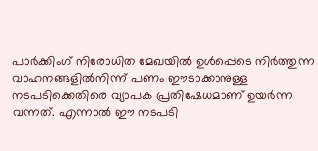പാര്‍ക്കിംഗ് നിരോധിത മേഖയില്‍ ഉള്‍പ്പെടെ നിര്‍ത്തുന്ന വാഹനങ്ങളില്‍നിന്ന് പണം ഈടാക്കാനുള്ള നടപടിക്കെതിരെ വ്യാപക പ്രതിഷേധമാണ് ഉയര്‍ന്ന വന്നത്. എന്നാല്‍ ഈ നടപടി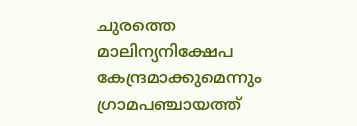ചുരത്തെ മാലിന്യനിക്ഷേപ കേന്ദ്രമാക്കുമെന്നും ഗ്രാമപഞ്ചായത്ത്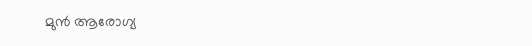മുന്‍ ആരോഗ്യ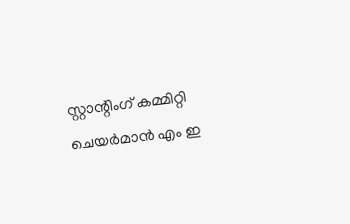സ്റ്റാന്റിംഗ് കമ്മിറ്റി ചെയര്‍മാന്‍ എം ഇ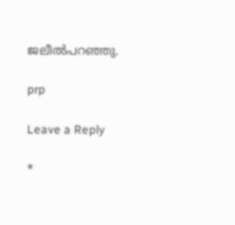ജലീല്‍പറഞ്ഞു.

prp

Leave a Reply

*